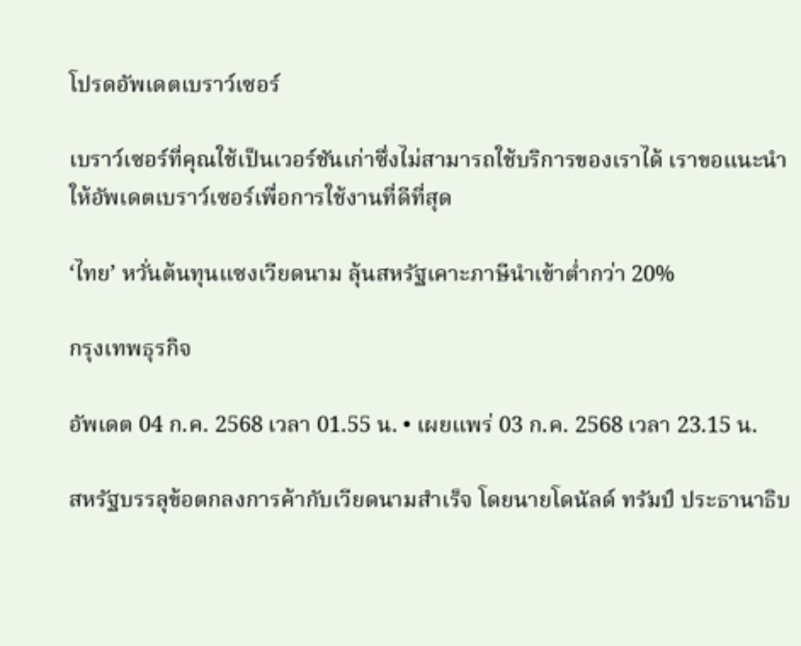โปรดอัพเดตเบราว์เซอร์

เบราว์เซอร์ที่คุณใช้เป็นเวอร์ชันเก่าซึ่งไม่สามารถใช้บริการของเราได้ เราขอแนะนำให้อัพเดตเบราว์เซอร์เพื่อการใช้งานที่ดีที่สุด

‘ไทย’ หวั่นต้นทุนแซงเวียดนาม ลุ้นสหรัฐเคาะภาษีนำเข้าต่ำกว่า 20%

กรุงเทพธุรกิจ

อัพเดต 04 ก.ค. 2568 เวลา 01.55 น. • เผยแพร่ 03 ก.ค. 2568 เวลา 23.15 น.

สหรัฐบรรลุข้อตกลงการค้ากับเวียดนามสำเร็จ โดยนายโดนัลด์ ทรัมป์ ประธานาธิบ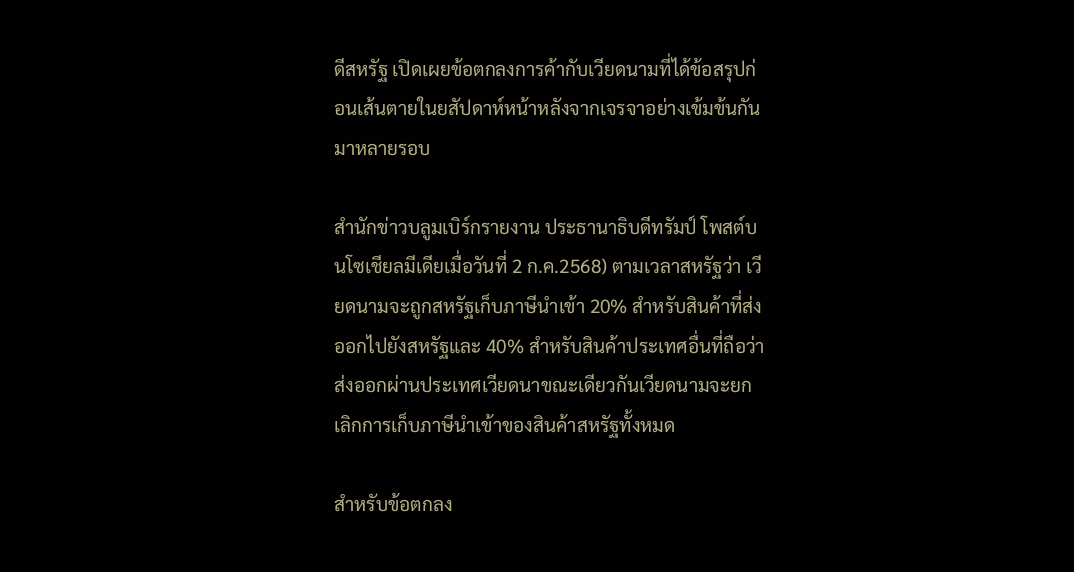ดีสหรัฐ เปิดเผยข้อตกลงการค้ากับเวียดนามที่ได้ข้อสรุปก่อนเส้นตายในยสัปดาห์หน้าหลังจากเจรจาอย่างเข้มข้นกันมาหลายรอบ

สำนักข่าวบลูมเบิร์กรายงาน ประธานาธิบดีทรัมป์ โพสต์บนโซเชียลมีเดียเมื่อวันที่ 2 ก.ค.2568) ตามเวลาสหรัฐว่า เวียดนามจะถูกสหรัฐเก็บภาษีนำเข้า 20% สำหรับสินค้าที่ส่งออกไปยังสหรัฐและ 40% สำหรับสินค้าประเทศอื่นที่ถือว่าส่งออกผ่านประเทศเวียดนาขณะเดียวกันเวียดนามจะยกเลิกการเก็บภาษีนำเข้าของสินค้าสหรัฐทั้งหมด

สำหรับข้อตกลง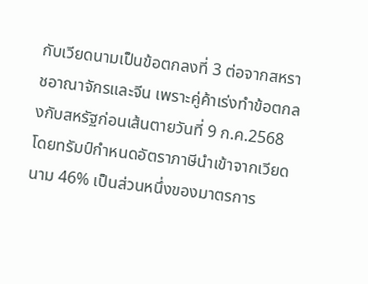กับเวียดนามเป็นข้อตกลงที่ 3 ต่อจากสหราชอาณาจักรและจีน เพราะคู่ค้าเร่งทำข้อตกลงกับสหรัฐก่อนเส้นตายวันที่ 9 ก.ค.2568 โดยทรัมป์กำหนดอัตราภาษีนำเข้าจากเวียดนาม 46% เป็นส่วนหนึ่งของมาตรการ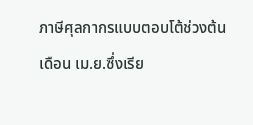ภาษีศุลกากรแบบตอบโต้ช่วงต้นเดือน เม.ย.ซึ่งเรีย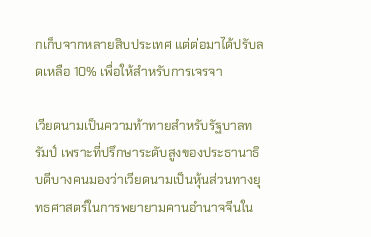กเก็บจากหลายสิบประเทศ แต่ต่อมาได้ปรับลดเหลือ 10% เพื่อให้สำหรับการเจรจา

เวียดนามเป็นความท้าทายสำหรับรัฐบาลทรัมป์ เพราะที่ปรึกษาระดับสูงของประธานาธิบดีบางคนมองว่าเวียดนามเป็นหุ้นส่วนทางยุทธศาสตร์ในการพยายามคานอำนาจจีนใน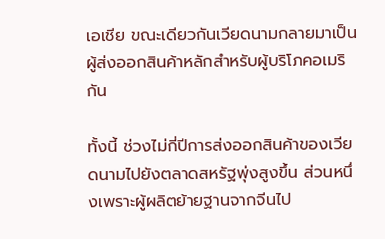เอเชีย ขณะเดียวกันเวียดนามกลายมาเป็นผู้ส่งออกสินค้าหลักสำหรับผู้บริโภคอเมริกัน

ทั้งนี้ ช่วงไม่กี่ปีการส่งออกสินค้าของเวียดนามไปยังตลาดสหรัฐพุ่งสูงขึ้น ส่วนหนึ่งเพราะผู้ผลิตย้ายฐานจากจีนไป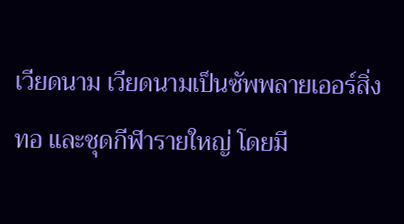เวียดนาม เวียดนามเป็นซัพพลายเออร์สิ่งทอ และชุดกีฬารายใหญ่ โดยมี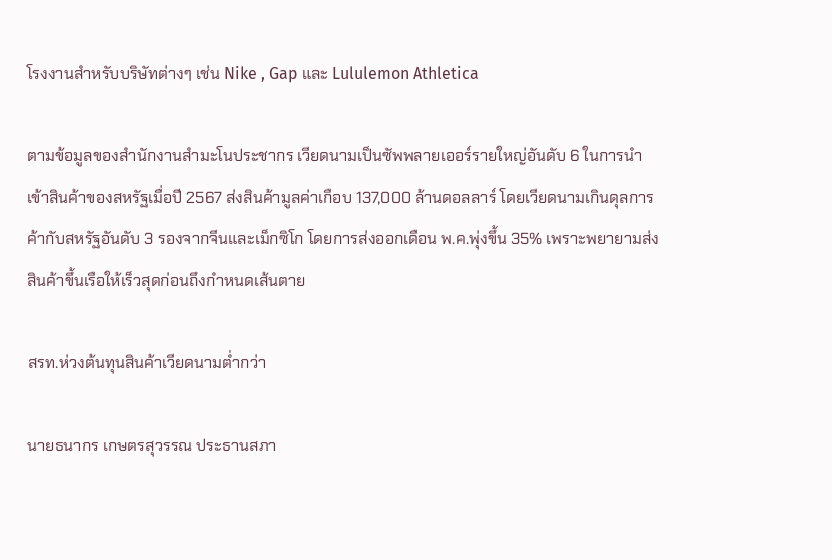โรงงานสำหรับบริษัทต่างๆ เช่น Nike , Gap และ Lululemon Athletica

ตามข้อมูลของสำนักงานสำมะโนประชากร เวียดนามเป็นซัพพลายเออร์รายใหญ่อันดับ 6 ในการนำเข้าสินค้าของสหรัฐเมื่อปี 2567 ส่งสินค้ามูลค่าเกือบ 137,000 ล้านดอลลาร์ โดยเวียดนามเกินดุลการค้ากับสหรัฐอันดับ 3 รองจากจีนและเม็กซิโก โดยการส่งออกเดือน พ.ค.พุ่งขึ้น 35% เพราะพยายามส่งสินค้าขึ้นเรือให้เร็วสุดก่อนถึงกำหนดเส้นตาย

สรท.ห่วงต้นทุนสินค้าเวียดนามต่ำกว่า

นายธนากร เกษตรสุวรรณ ประธานสภา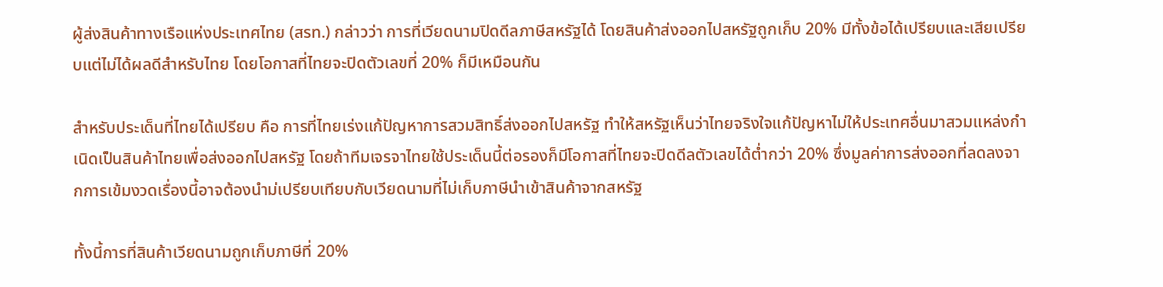ผู้ส่งสินค้าทางเรือแห่งประเทศไทย (สรท.) กล่าวว่า การที่เวียดนามปิดดีลภาษีสหรัฐได้ โดยสินค้าส่งออกไปสหรัฐถูกเก็บ 20% มีทั้งข้อได้เปรียบและเสียเปรียบแต่ไม่ได้ผลดีสำหรับไทย โดยโอกาสที่ไทยจะปิดตัวเลขที่ 20% ก็มีเหมือนกัน

สำหรับประเด็นที่ไทยได้เปรียบ คือ การที่ไทยเร่งแก้ปัญหาการสวมสิทธิ์ส่งออกไปสหรัฐ ทำให้สหรัฐเห็นว่าไทยจริงใจแก้ปัญหาไม่ให้ประเทศอื่นมาสวมแหล่งกำเนิดเป็นสินค้าไทยเพื่อส่งออกไปสหรัฐ โดยถ้าทีมเจรจาไทยใช้ประเด็นนี้ต่อรองก็มีโอกาสที่ไทยจะปิดดีลตัวเลขได้ต่ำกว่า 20% ซึ่งมูลค่าการส่งออกที่ลดลงจากการเข้มงวดเรื่องนี้อาจต้องนำม่เปรียบเทียบกับเวียดนามที่ไม่เก็บภาษีนำเข้าสินค้าจากสหรัฐ

ทั้งนี้การที่สินค้าเวียดนามถูกเก็บภาษีที่ 20%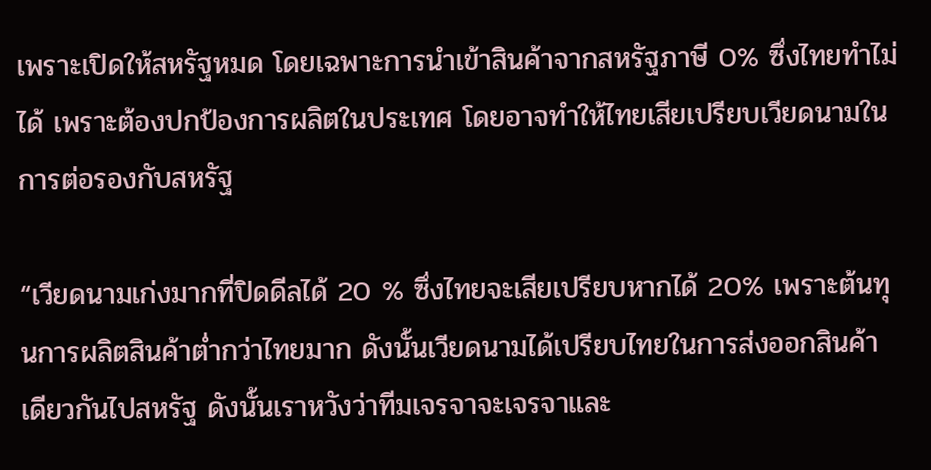เพราะเปิดให้สหรัฐหมด โดยเฉพาะการนำเข้าสินค้าจากสหรัฐภาษี 0% ซึ่งไทยทำไม่ได้ เพราะต้องปกป้องการผลิตในประเทศ โดยอาจทำให้ไทยเสียเปรียบเวียดนามในการต่อรองกับสหรัฐ

“เวียดนามเก่งมากที่ปิดดีลได้ 20 % ซึ่งไทยจะเสียเปรียบหากได้ 20% เพราะต้นทุนการผลิตสินค้าต่ำกว่าไทยมาก ดังนั้นเวียดนามได้เปรียบไทยในการส่งออกสินค้าเดียวกันไปสหรัฐ ดังนั้นเราหวังว่าทีมเจรจาจะเจรจาและ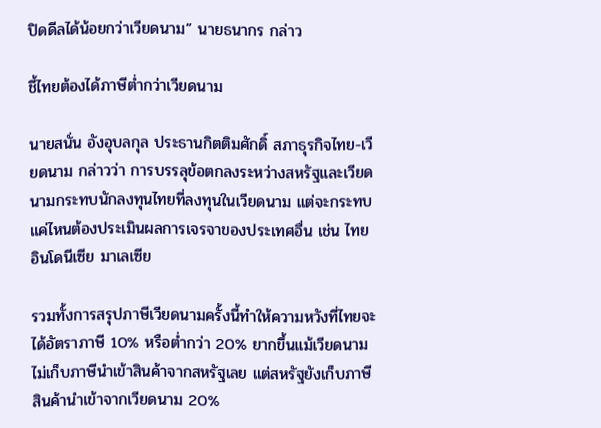ปิดดีลได้น้อยกว่าเวียดนาม” นายธนากร กล่าว

ชี้ไทยต้องได้ภาษีต่ำกว่าเวียดนาม

นายสนั่น อังอุบลกุล ประธานกิตติมศักดิ์ สภาธุรกิจไทย-เวียดนาม กล่าวว่า การบรรลุข้อตกลงระหว่างสหรัฐและเวียดนามกระทบนักลงทุนไทยที่ลงทุนในเวียดนาม แต่จะกระทบแค่ไหนต้องประเมินผลการเจรจาของประเทศอื่น เช่น ไทย อินโดนีเซีย มาเลเซีย

รวมทั้งการสรุปภาษีเวียดนามครั้งนี้ทำให้ความหวังที่ไทยจะได้อัตราภาษี 10% หรือต่ำกว่า 20% ยากขึ้นแม้เวียดนามไม่เก็บภาษีนำเข้าสินค้าจากสหรัฐเลย แต่สหรัฐยังเก็บภาษีสินค้านำเข้าจากเวียดนาม 20%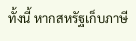ทั้งนี้ หากสหรัฐเก็บภาษี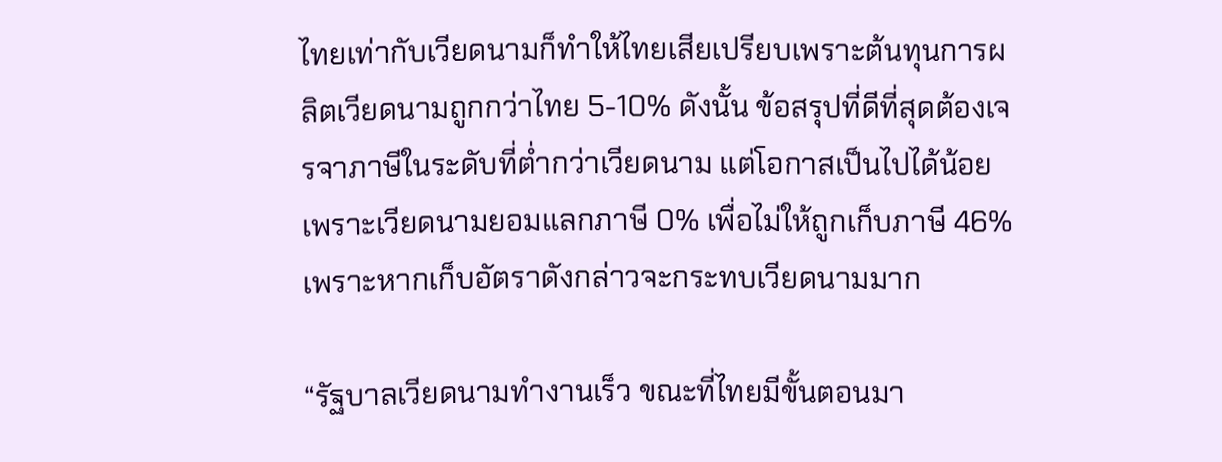ไทยเท่ากับเวียดนามก็ทำให้ไทยเสียเปรียบเพราะต้นทุนการผลิตเวียดนามถูกกว่าไทย 5-10% ดังนั้น ข้อสรุปที่ดีที่สุดต้องเจรจาภาษีในระดับที่ต่ำกว่าเวียดนาม แต่โอกาสเป็นไปได้น้อย เพราะเวียดนามยอมแลกภาษี 0% เพื่อไม่ให้ถูกเก็บภาษี 46% เพราะหากเก็บอัตราดังกล่าวจะกระทบเวียดนามมาก

“รัฐบาลเวียดนามทำงานเร็ว ขณะที่ไทยมีขั้นตอนมา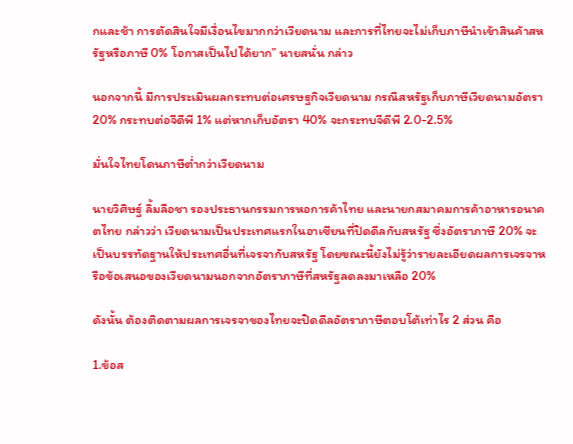กและช้า การตัดสินใจมีเงื่อนไขมากกว่าเวียดนาม และการที่ไทยจะไม่เก็บภาษีนำเข้าสินค้าสหรัฐหรือภาษี 0% โอกาสเป็นไปได้ยาก” นายสนั่น กล่าว

นอกจากนี้ มีการประเมินผลกระทบต่อเศรษฐกิจเวียดนาม กรณีสหรัฐเก็บภาษีเวียดนามอัตรา 20% กระทบต่อจีดีพี 1% แต่หากเก็บอัตรา 40% จะกระทบจีดีพี 2.0-2.5%

มั่นใจไทยโดนภาษีต่ำกว่าเวียดนาม

นายวิศิษฐ์ ลิ้มลือชา รองประธานกรรมการหอการค้าไทย และนายกสมาคมการค้าอาหารอนาคตไทย กล่าวว่า เวียดนามเป็นประเทศแรกในอาเซียนที่ปิดดีลกับสหรัฐ ซึ่งอัตราภาษี 20% จะเป็นบรรทัดฐานให้ประเทศอื่นที่เจรจากับสหรัฐ โดยขณะนี้ยังไม่รู้ว่ารายละเอียดผลการเจรจาหรือข้อเสนอของเวียดนามนอกจากอัตราภาษีที่สหรัฐลดลงมาเหลือ 20%

ดังนั้น ต้องติดตามผลการเจรจาของไทยจะปิดดีลอัตราภาษีตอบโต้เท่าไร 2 ส่วน คือ

1.ข้อส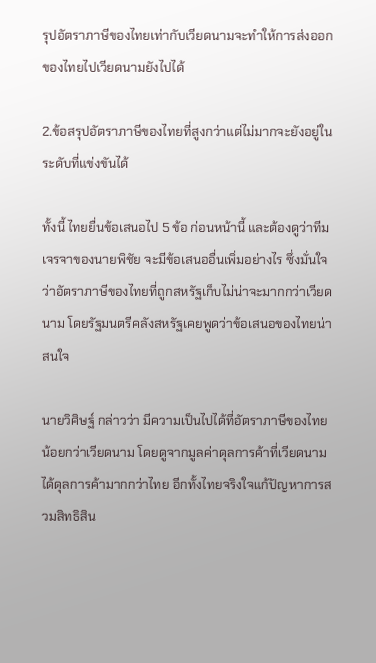รุปอัตราภาษีของไทยเท่ากับเวียดนามจะทำให้การส่งออกของไทยไปเวียดนามยังไปได้

2.ข้อสรุปอัตราภาษีของไทยที่สูงกว่าแต่ไม่มากจะยังอยู่ในระดับที่แข่งขันได้

ทั้งนี้ ไทยยื่นข้อเสนอไป 5 ข้อ ก่อนหน้านี้ และต้องดูว่าทีมเจรจาของนายพิชัย จะมีข้อเสนออื่นเพิ่มอย่างไร ซึ่งมั่นใจว่าอัตราภาษีของไทยที่ถูกสหรัฐเก็บไม่น่าจะมากกว่าเวียดนาม โดยรัฐมนตรีคลังสหรัฐเคยพูดว่าข้อเสนอของไทยน่าสนใจ

นายวิศิษฐ์ กล่าวว่า มีความเป็นไปได้ที่อัตราภาษีของไทยน้อยกว่าเวียดนาม โดยดูจากมูลค่าดุลการค้าที่เวียดนามได้ดุลการค้ามากกว่าไทย อีกทั้งไทยจริงใจแก้ปัญหาการสวมสิทธิสิน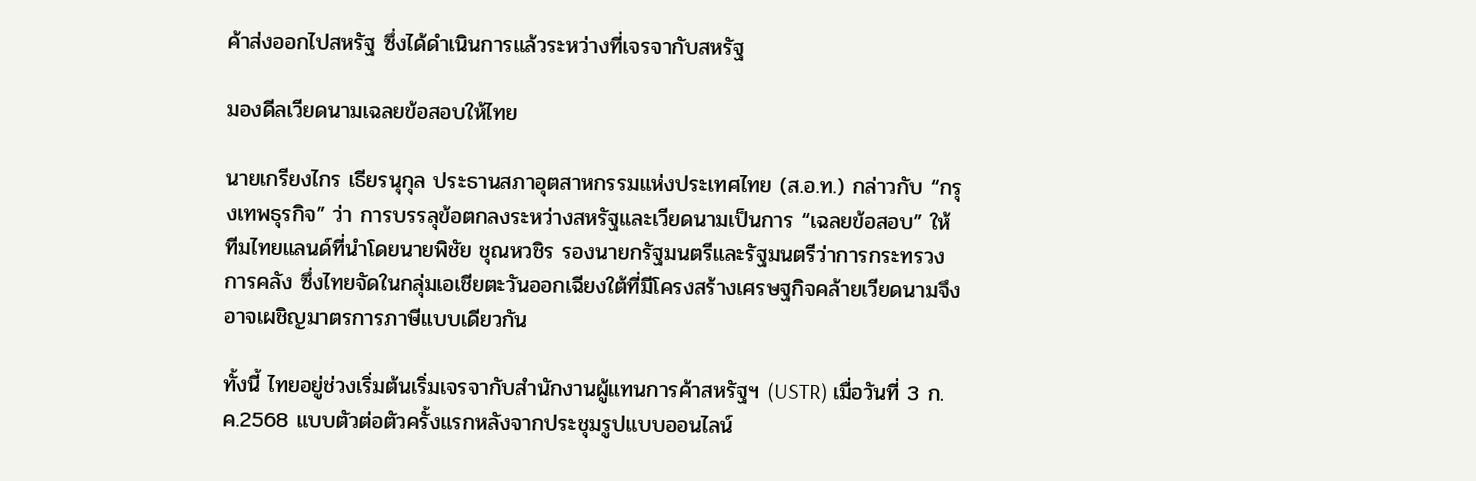ค้าส่งออกไปสหรัฐ ซึ่งได้ดำเนินการแล้วระหว่างที่เจรจากับสหรัฐ

มองดีลเวียดนามเฉลยข้อสอบให้ไทย

นายเกรียงไกร เธียรนุกุล ประธานสภาอุตสาหกรรมแห่งประเทศไทย (ส.อ.ท.) กล่าวกับ “กรุงเทพธุรกิจ” ว่า การบรรลุข้อตกลงระหว่างสหรัฐและเวียดนามเป็นการ “เฉลยข้อสอบ” ให้ทีมไทยแลนด์ที่นำโดยนายพิชัย ชุณหวชิร รองนายกรัฐมนตรีและรัฐมนตรีว่าการกระทรวงการคลัง ซึ่งไทยจัดในกลุ่มเอเชียตะวันออกเฉียงใต้ที่มีโครงสร้างเศรษฐกิจคล้ายเวียดนามจึงอาจเผชิญมาตรการภาษีแบบเดียวกัน

ทั้งนี้ ไทยอยู่ช่วงเริ่มต้นเริ่มเจรจากับสำนักงานผู้แทนการค้าสหรัฐฯ (USTR) เมื่อวันที่ 3 ก.ค.2568 แบบตัวต่อตัวครั้งแรกหลังจากประชุมรูปแบบออนไลน์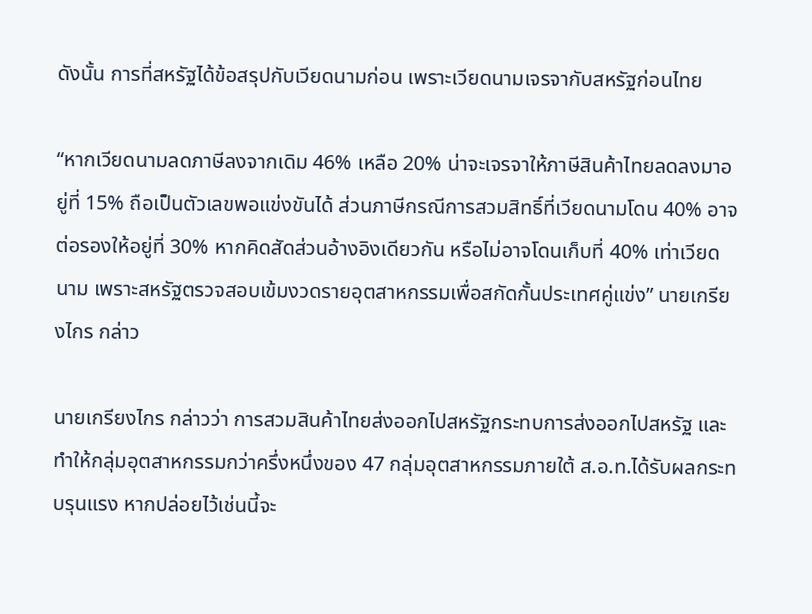ดังนั้น การที่สหรัฐได้ข้อสรุปกับเวียดนามก่อน เพราะเวียดนามเจรจากับสหรัฐก่อนไทย

“หากเวียดนามลดภาษีลงจากเดิม 46% เหลือ 20% น่าจะเจรจาให้ภาษีสินค้าไทยลดลงมาอยู่ที่ 15% ถือเป็นตัวเลขพอแข่งขันได้ ส่วนภาษีกรณีการสวมสิทธิ์ที่เวียดนามโดน 40% อาจต่อรองให้อยู่ที่ 30% หากคิดสัดส่วนอ้างอิงเดียวกัน หรือไม่อาจโดนเก็บที่ 40% เท่าเวียดนาม เพราะสหรัฐตรวจสอบเข้มงวดรายอุตสาหกรรมเพื่อสกัดกั้นประเทศคู่แข่ง” นายเกรียงไกร กล่าว

นายเกรียงไกร กล่าวว่า การสวมสินค้าไทยส่งออกไปสหรัฐกระทบการส่งออกไปสหรัฐ และทำให้กลุ่มอุตสาหกรรมกว่าครึ่งหนึ่งของ 47 กลุ่มอุตสาหกรรมภายใต้ ส.อ.ท.ได้รับผลกระทบรุนแรง หากปล่อยไว้เช่นนี้จะ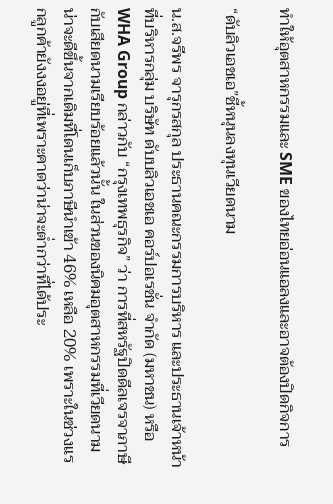ทำให้อุตสาหกรรมและ SME ของไทยอ่อนแอลงและอาจต้องปิดกิจการ

“ดับลิวเอชเอ”ชี้หนุนลงทุนเวียดนาม

น.ส.จรีพร จารุกรสกุล ประธานคณะกรรมการบริหาร และประธานเจ้าหน้าที่บริหารกลุ่ม บริษัท ดับบลิวเอชเอ คอร์ปอเรชั่น จำกัด (มหาชน) หรือ WHA Group กล่าวกับ “กรุงเทพธุรกิจ” ว่า การที่สหรัฐปิดดีลเจรจาภาษีกับเสียดนามเรียบร้อยแล้วนั้น ในส่วนของนิคมอุตสาหกรรมที่เวียดนามน่าจะดีขึ้นจากเดิมที่โดนเก็บภาษีนำเข้า 46% เหลือ 20% เพราะในช่วงแรกลูกค้ายังงงอยู่ที่เพราะคาดว่าน่าจะต่ำกว่าที่ได้ประ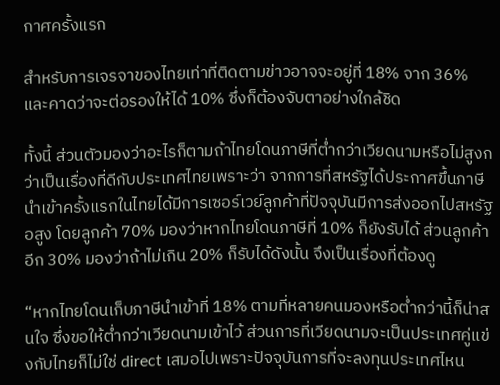กาศครั้งแรก

สำหรับการเจรจาของไทยเท่าที่ติดตามข่าวอาจจะอยู่ที่ 18% จาก 36% และคาดว่าจะต่อรองให้ได้ 10% ซึ่งก็ต้องจับตาอย่างใกล้ชิด

ทั้งนี้ ส่วนตัวมองว่าอะไรก็ตามถ้าไทยโดนภาษีที่ต่ำกว่าเวียดนามหรือไม่สูงกว่าเป็นเรื่องที่ดีกับประเทศไทยเพราะว่า จากการที่สหรัฐได้ประกาศขึ้นภาษีนำเข้าครั้งแรกในไทยได้มีการเซอร์เวย์ลูกค้าที่ปัจจุบันมีการส่งออกไปสหรัฐอสูง โดยลูกค้า 70% มองว่าหากไทยโดนภาษีที่ 10% ก็ยังรับได้ ส่วนลูกค้าอีก 30% มองว่าถ้าไม่เกิน 20% ก็รับได้ดังนั้น จึงเป็นเรื่องที่ต้องดู

“หากไทยโดนเก็บภาษีนำเข้าที่ 18% ตามที่หลายคนมองหรือต่ำกว่านี้ก็น่าสนใจ ซึ่งขอให้ต่ำกว่าเวียดนามเข้าไว้ ส่วนการที่เวียดนามจะเป็นประเทศคู่แข่งกับไทยก็ไม่ใช่ direct เสมอไปเพราะปัจจุบันการที่จะลงทุนประเทศไหน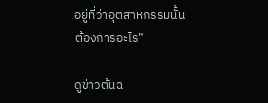อยู่ที่ว่าอุตสาหกรรมนั้นต้องการอะไร”

ดูข่าวต้นฉ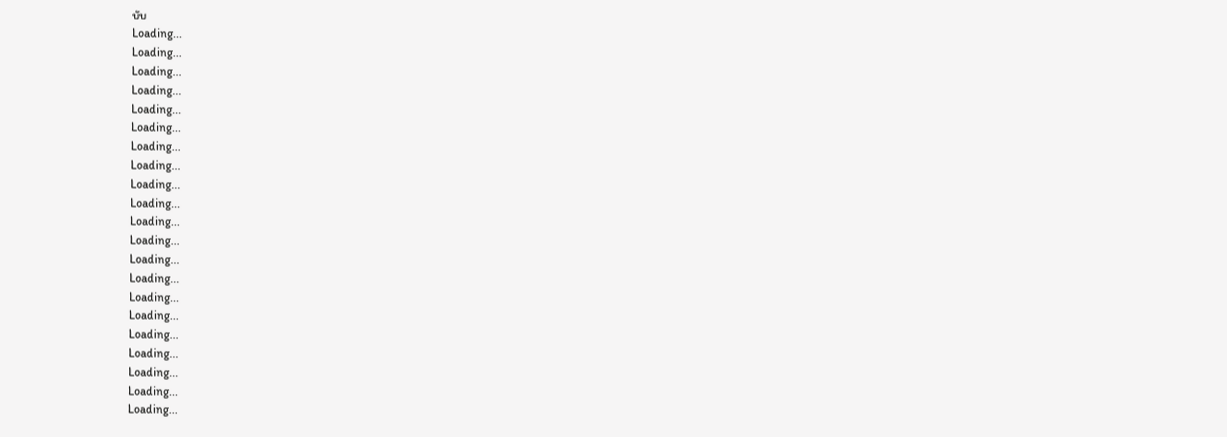บับ
Loading...
Loading...
Loading...
Loading...
Loading...
Loading...
Loading...
Loading...
Loading...
Loading...
Loading...
Loading...
Loading...
Loading...
Loading...
Loading...
Loading...
Loading...
Loading...
Loading...
Loading...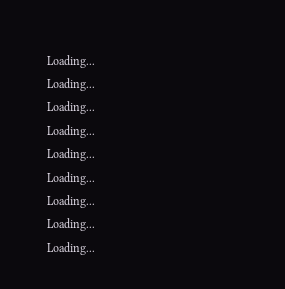Loading...
Loading...
Loading...
Loading...
Loading...
Loading...
Loading...
Loading...
Loading...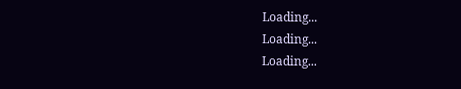Loading...
Loading...
Loading...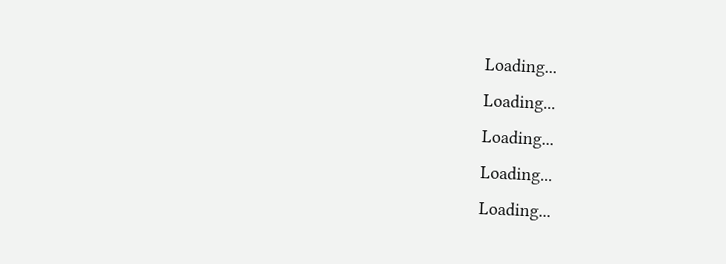Loading...
Loading...
Loading...
Loading...
Loading...